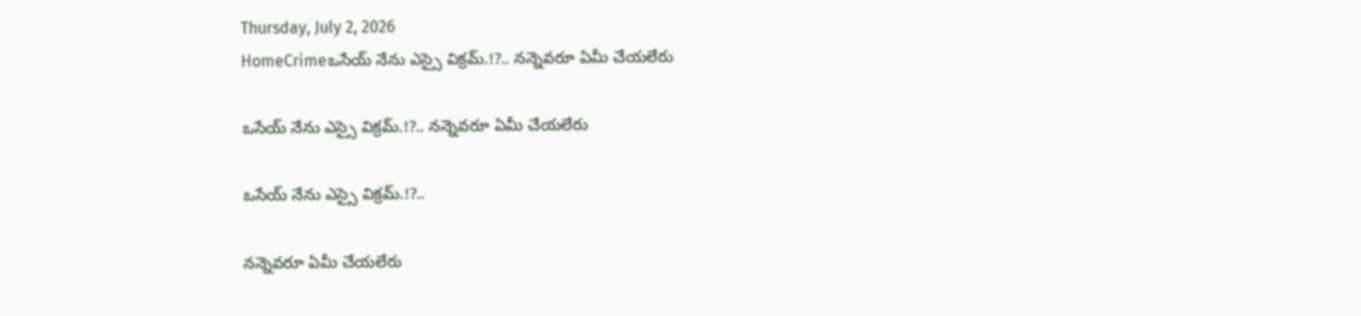Thursday, July 2, 2026
HomeCrimeఒసేయ్ నేను ఎస్సై విక్రమ్.!?.. నన్నెవరూ ఏమీ చేయలేరు

ఒసేయ్ నేను ఎస్సై విక్రమ్.!?.. నన్నెవరూ ఏమీ చేయలేరు

ఒసేయ్ నేను ఎస్సై విక్రమ్.!?..

నన్నెవరూ ఏమీ చేయలేరు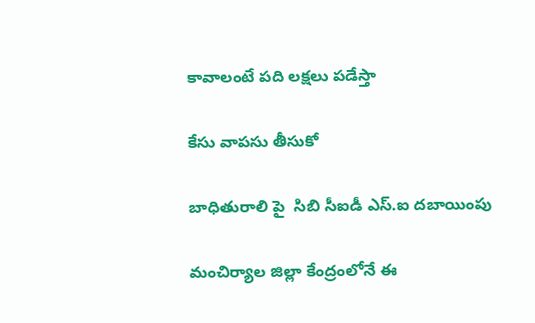కావాలంటే పది లక్షలు పడేస్తా

కేసు వాపసు తీసుకో

బాధితురాలి పై  సిబి సీఐడీ ఎస్.ఐ దబాయింపు

మంచిర్యాల జిల్లా కేంద్రంలోనే ఈ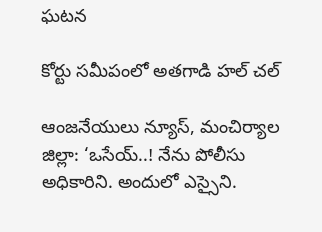ఘటన

కోర్టు సమీపంలో అతగాడి హల్ చల్

ఆంజనేయులు న్యూస్, మంచిర్యాల జిల్లా: ‘ఒసేయ్..! నేను పోలీసు అధికారిని. అందులో ఎస్సైని.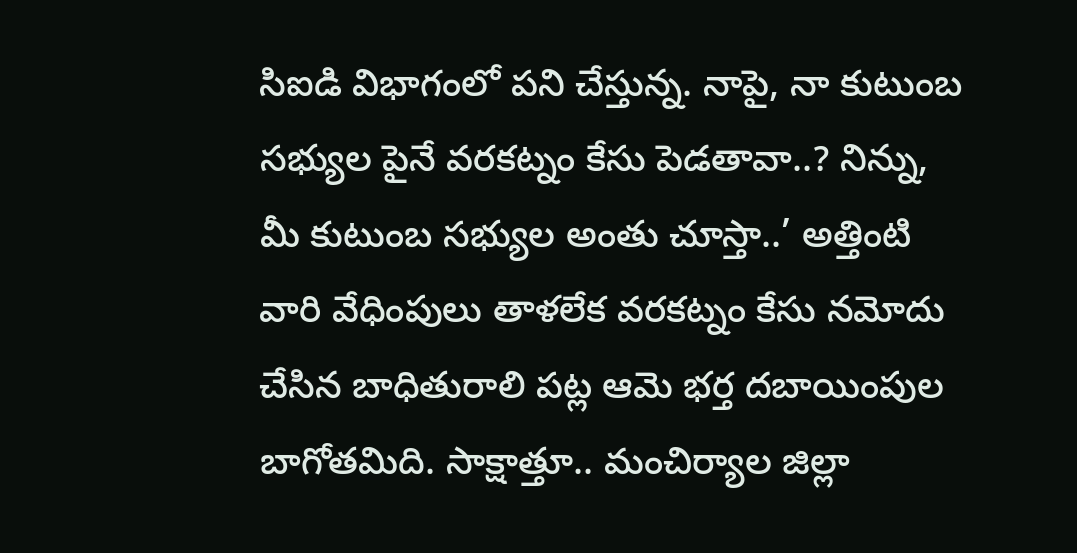సిఐడి విభాగంలో పని చేస్తున్న. నాపై, నా కుటుంబ సభ్యుల పైనే వరకట్నం కేసు పెడతావా..? నిన్ను, మీ కుటుంబ సభ్యుల అంతు చూస్తా..’ అత్తింటి వారి వేధింపులు తాళలేక వరకట్నం కేసు నమోదు చేసిన బాధితురాలి పట్ల ఆమె భర్త దబాయింపుల బాగోతమిది. సాక్షాత్తూ.. మంచిర్యాల జిల్లా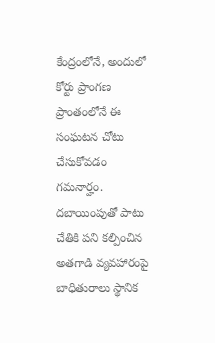కేంద్రంలోనే, అందులో కోర్టు ప్రాంగణ ప్రాంతంలోనే ఈ సంఘటన చోటు చేసుకోవడం గమనార్హం. దబాయింపుతో పాటు చేతికి పని కల్పించిన అతగాడి వ్యవహారంపై బాధితురాలు స్థానిక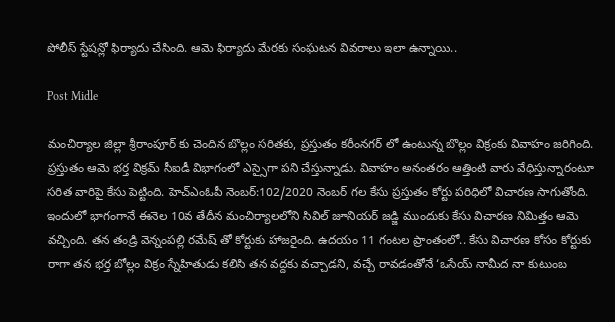పోలీస్ స్టేషన్లో ఫిర్యాదు చేసింది. ఆమె ఫిర్యాదు మేరకు సంఘటన వివరాలు ఇలా ఉన్నాయి..

Post Midle

మంచిర్యాల జిల్లా శ్రీరాంపూర్ కు చెందిన బొల్లం సరితకు, ప్రస్తుతం కరీంనగర్ లో ఉంటున్న బొల్లం విక్రంకు వివాహం జరిగింది. ప్రస్తుతం ఆమె భర్త విక్రమ్ సీఐడీ విభాగంలో ఎస్సైగా పని చేస్తున్నాడు. వివాహం అనంతరం ఆత్తింటి వారు వేధిస్తున్నారంటూ సరిత వారిపై కేసు పెట్టింది. హెచ్ఎంఓపీ‌ నెంబర్:102/2020 నెంబర్ గల కేసు ప్రస్తుతం కోర్టు పరిధిలో విచారణ సాగుతోంది. ఇందులో భాగంగానే ఈనెల 10వ తేదీన మంచిర్యాలలోని సివిల్ జూనియర్ జడ్జి ముందుకు కేసు విచారణ నిమిత్తం ఆమె వచ్చింది. తన తండ్రి వెన్నంపల్లి రమేష్ తో కోర్టుకు హాజరైంది. ఉదయం 11 గంటల ప్రాంతంలో.. కేసు విచారణ కోసం కోర్టుకు రాగా తన భర్త బోల్లం విక్రం స్నేహితుడు కలిసి తన వద్దకు వచ్చాడని, వచ్చే రావడంతోనే ‘ఒసేయ్ నామీద నా కుటుంబ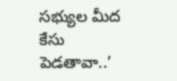సభ్యుల మీద కేసు పెడతావా..’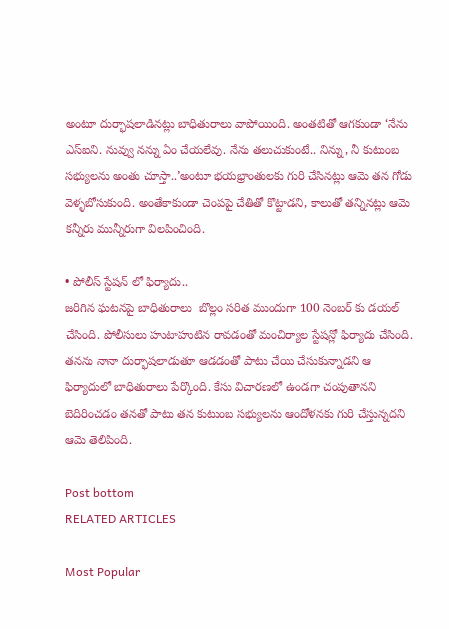అంటూ దుర్భాషలాడినట్లు బాధితురాలు వాపోయింది. అంతటితో ఆగకుండా ‘నేను ఎస్ఐని. నువ్వు నన్ను ఏం చేయలేవు. నేను తలుచుకుంటే.. నిన్ను, నీ కుటుంబ సభ్యులను అంతు చూస్తా..’అంటూ భయభ్రాంతులకు గురి చేసినట్లు ఆమె తన గోడు వెళ్ళబోసుకుంది. అంతేకాకుండా చెంపపై చేతితో కొట్టాడని, కాలుతో తన్నినట్లు ఆమె కన్నీరు మున్నీరుగా విలపించింది.

• పోలీస్ స్టేషన్ లో ఫిర్యాదు..
జరిగిన ఘటనపై బాధితురాలు  బొల్లం సరిత ముందుగా 100 నెంబర్ కు డయల్ చేసింది. పోలీసులు హుటాహుటిన రావడంతో మంచిర్యాల స్టేషన్లో ఫిర్యాదు చేసింది. తనను నానా దుర్భాషలాడుతూ ఆడడంతో పాటు చేయి చేసుకున్నాడని ఆ ఫిర్యాదులో బాధితురాలు పేర్కొంది. కేసు విచారణలో ఉండగా చంపుతానని బెదిరించడం తనతో పాటు తన కుటుంబ సభ్యులను ఆందోళనకు గురి చేస్తున్నదని ఆమె తెలిపింది.

Post bottom
RELATED ARTICLES

Most Popular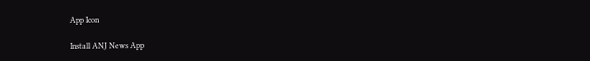App Icon

Install ANJ News App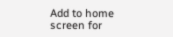Add to home screen for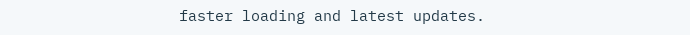faster loading and latest updates.